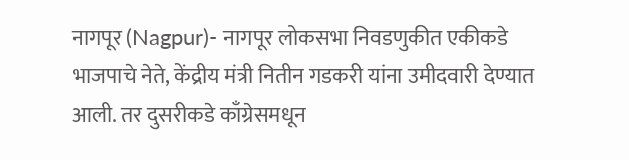नागपूर (Nagpur)- नागपूर लोकसभा निवडणुकीत एकीकडे भाजपाचे नेते, केंद्रीय मंत्री नितीन गडकरी यांना उमीदवारी देण्यात आली. तर दुसरीकडे काँग्रेसमधून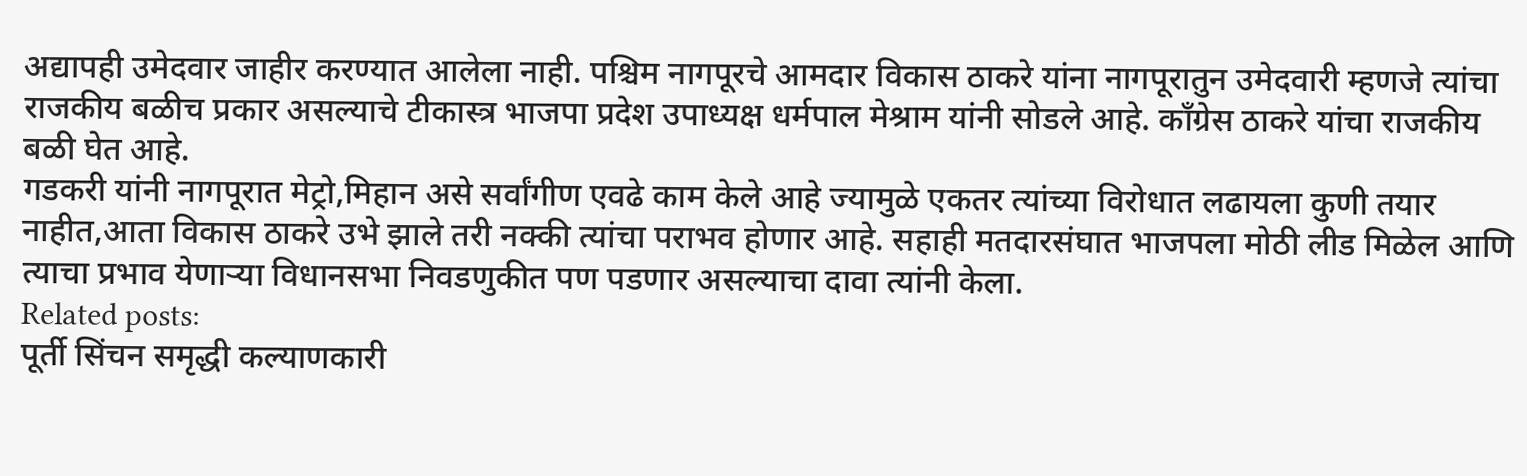अद्यापही उमेदवार जाहीर करण्यात आलेला नाही. पश्चिम नागपूरचे आमदार विकास ठाकरे यांना नागपूरातुन उमेदवारी म्हणजे त्यांचा राजकीय बळीच प्रकार असल्याचे टीकास्त्र भाजपा प्रदेश उपाध्यक्ष धर्मपाल मेश्राम यांनी सोडले आहे. काँग्रेस ठाकरे यांचा राजकीय बळी घेत आहे.
गडकरी यांनी नागपूरात मेट्रो,मिहान असे सर्वांगीण एवढे काम केले आहे ज्यामुळे एकतर त्यांच्या विरोधात लढायला कुणी तयार नाहीत,आता विकास ठाकरे उभे झाले तरी नक्की त्यांचा पराभव होणार आहे. सहाही मतदारसंघात भाजपला मोठी लीड मिळेल आणि त्याचा प्रभाव येणाऱ्या विधानसभा निवडणुकीत पण पडणार असल्याचा दावा त्यांनी केला.
Related posts:
पूर्ती सिंचन समृद्धी कल्याणकारी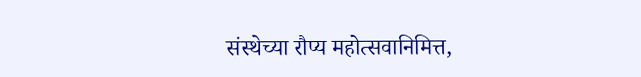संस्थेच्या रौप्य महोत्सवानिमित्त,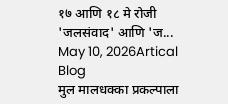१७ आणि १८ मे रोजी 'जलसंवाद' आणि 'ज...
May 10, 2026Artical Blog
मुल मालधक्का प्रकल्पाला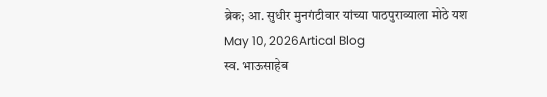ब्रेक; आ. सुधीर मुनगंटीवार यांच्या पाठपुराव्याला मोठे यश
May 10, 2026Artical Blog
स्व. भाऊसाहेब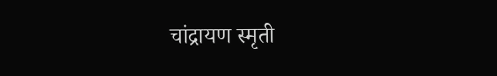चांद्रायण स्मृती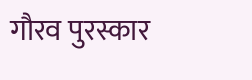गौरव पुरस्कार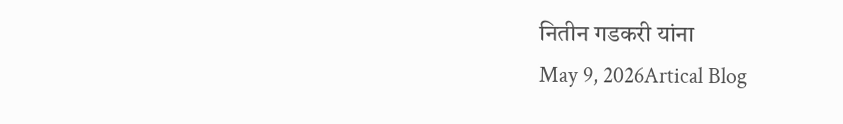नितीन गडकरी यांना
May 9, 2026Artical Blog